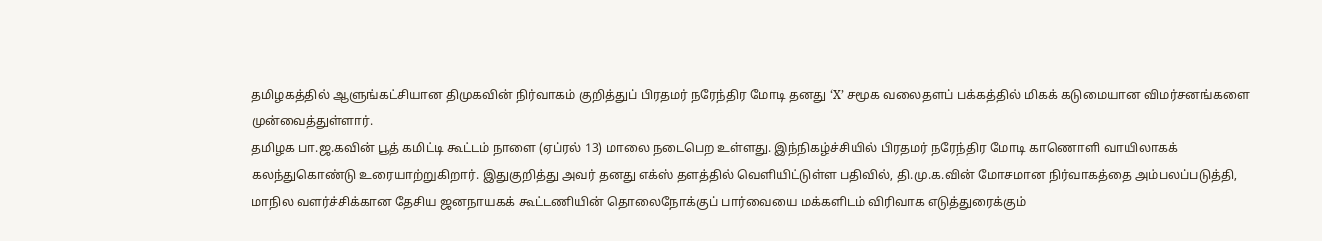தமிழகத்தில் ஆளுங்கட்சியான திமுகவின் நிர்வாகம் குறித்துப் பிரதமர் நரேந்திர மோடி தனது ‘X’ சமூக வலைதளப் பக்கத்தில் மிகக் கடுமையான விமர்சனங்களை முன்வைத்துள்ளார்.
தமிழக பா.ஜ.கவின் பூத் கமிட்டி கூட்டம் நாளை (ஏப்ரல் 13) மாலை நடைபெற உள்ளது. இந்நிகழ்ச்சியில் பிரதமர் நரேந்திர மோடி காணொளி வாயிலாகக் கலந்துகொண்டு உரையாற்றுகிறார். இதுகுறித்து அவர் தனது எக்ஸ் தளத்தில் வெளியிட்டுள்ள பதிவில், தி.மு.க.வின் மோசமான நிர்வாகத்தை அம்பலப்படுத்தி, மாநில வளர்ச்சிக்கான தேசிய ஜனநாயகக் கூட்டணியின் தொலைநோக்குப் பார்வையை மக்களிடம் விரிவாக எடுத்துரைக்கும்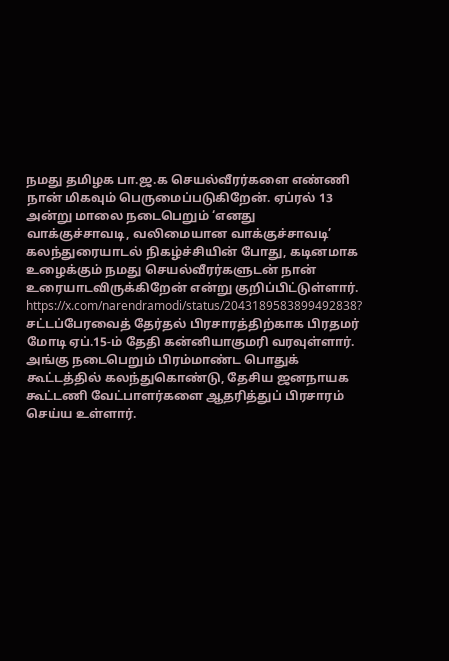நமது தமிழக பா.ஜ.க செயல்வீரர்களை எண்ணி நான் மிகவும் பெருமைப்படுகிறேன். ஏப்ரல் 13 அன்று மாலை நடைபெறும் ‘எனது வாக்குச்சாவடி, வலிமையான வாக்குச்சாவடி’ கலந்துரையாடல் நிகழ்ச்சியின் போது, கடினமாக உழைக்கும் நமது செயல்வீரர்களுடன் நான் உரையாடவிருக்கிறேன் என்று குறிப்பிட்டுள்ளார்.
https://x.com/narendramodi/status/2043189583899492838?
சட்டப்பேரவைத் தேர்தல் பிரசாரத்திற்காக பிரதமர் மோடி ஏப்.15-ம் தேதி கன்னியாகுமரி வரவுள்ளார். அங்கு நடைபெறும் பிரம்மாண்ட பொதுக் கூட்டத்தில் கலந்துகொண்டு, தேசிய ஜனநாயக கூட்டணி வேட்பாளர்களை ஆதரித்துப் பிரசாரம் செய்ய உள்ளார்.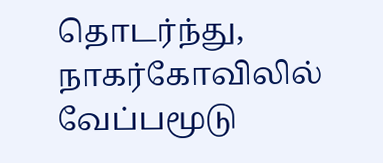தொடர்ந்து, நாகர்கோவிலில் வேப்பமூடு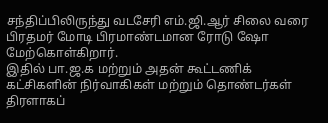சந்திப்பிலிருந்து வடசேரி எம்.ஜி.ஆர் சிலை வரை பிரதமர் மோடி பிரமாண்டமான ரோடு ஷோ மேற்கொள்கிறார்.
இதில் பா.ஜ.க மற்றும் அதன் கூட்டணிக் கட்சிகளின் நிர்வாகிகள் மற்றும் தொண்டர்கள் திரளாகப்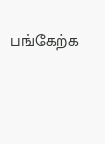பங்கேற்க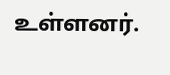உள்ளனர்.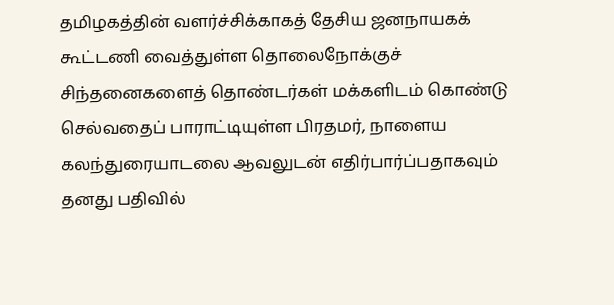தமிழகத்தின் வளர்ச்சிக்காகத் தேசிய ஜனநாயகக் கூட்டணி வைத்துள்ள தொலைநோக்குச் சிந்தனைகளைத் தொண்டர்கள் மக்களிடம் கொண்டு செல்வதைப் பாராட்டியுள்ள பிரதமர், நாளைய கலந்துரையாடலை ஆவலுடன் எதிர்பார்ப்பதாகவும் தனது பதிவில்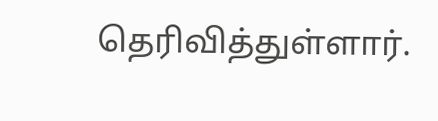தெரிவித்துள்ளார்.